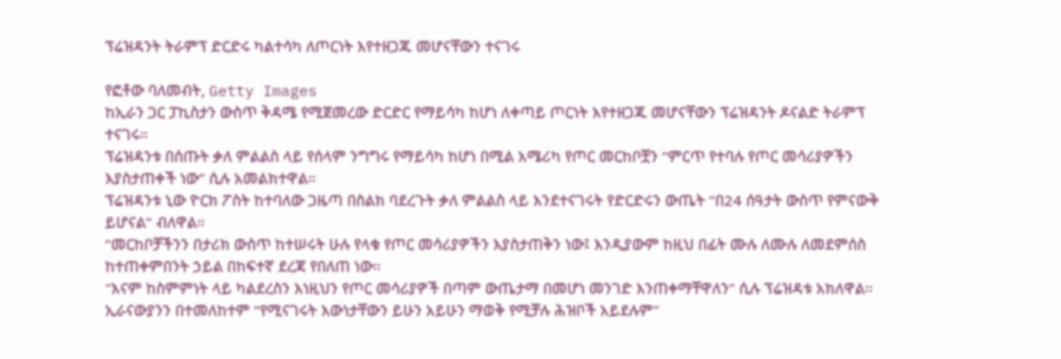ፕሬዝዳንት ትራምፕ ድርድሩ ካልተሳካ ለጦርነት እየተዘጋጁ መሆናቸውን ተናገሩ

የፎቶው ባለመብት, Getty Images
ከኢራን ጋር ፓኪስታን ውስጥ ቅዳሜ የሚጀመረው ድርድር የማይሳካ ከሆነ ለቀጣይ ጦርነት እየተዘጋጁ መሆናቸውን ፕሬዝዳንት ዶናልድ ትራምፕ ተናገሩ።
ፕሬዝዳንቱ በሰጡት ቃለ ምልልስ ላይ የሰላም ንግግሩ የማይሳካ ከሆነ በሚል አሜሪካ የጦር መርከቦቿን “ምርጥ የተባሉ የጦር መሳሪያዎችን እያስታጠቀች ነው” ሲሉ አመልክተዋል።
ፕሬዝዳንቱ ኒው ዮርክ ፖስት ከተባለው ጋዜጣ በስልክ ባደረጉት ቃለ ምልልስ ላይ እንደተናገሩት የድርድሩን ውጤት “በ24 ሰዓታት ውስጥ የምናውቅ ይሆናል” ብለዋል።
“መርከቦቻችንን በታሪክ ውስጥ ከተሠሩት ሁሉ የላቁ የጦር መሳሪያዎችን እያስታጠቅን ነው፤ እንዲያውም ከዚህ በፊት ሙሉ ለሙሉ ለመደምሰስ ከተጠቀምበንት ኃይል በከፍተኛ ደረጃ የበለጠ ነው።
"እናም ከስምምነት ላይ ካልደረስን እነዚህን የጦር መሳሪያዎች በጣም ውጤታማ በመሆነ መንገድ እንጠቀማቸዋለን” ሲሉ ፕሬዝዳቱ አክለዋል።
ኢራናውያንን በተመለከተም “የሚናገሩት እውነታቸውን ይሁን አይሁን ማወቅ የሚቻሉ ሕዝቦች አይደሉም"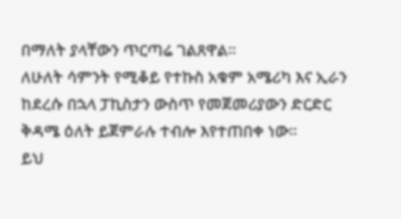በማለት ያላቸውን ጥርጣሬ ገልጸዋል።
ለሁለት ሳምንት የሚቆይ የተኩስ አቁም አሜሪካ እና ኢራን ከደረሱ በኋላ ፓኪስታን ውስጥ የመጀመሪያውን ድርድር ቅዳሜ ዕለት ይጀምራሉ ተብሎ እየተጠበቀ ነው።
ይህ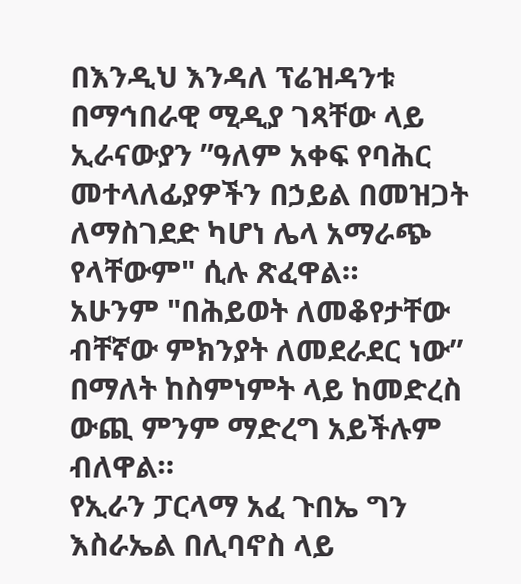በእንዲህ እንዳለ ፕሬዝዳንቱ በማኅበራዊ ሚዲያ ገጻቸው ላይ ኢራናውያን ”ዓለም አቀፍ የባሕር መተላለፊያዎችን በኃይል በመዝጋት ለማስገደድ ካሆነ ሌላ አማራጭ የላቸውም" ሲሉ ጽፈዋል።
አሁንም "በሕይወት ለመቆየታቸው ብቸኛው ምክንያት ለመደራደር ነው” በማለት ከስምነምት ላይ ከመድረስ ውጪ ምንም ማድረግ አይችሉም ብለዋል።
የኢራን ፓርላማ አፈ ጉበኤ ግን እስራኤል በሊባኖስ ላይ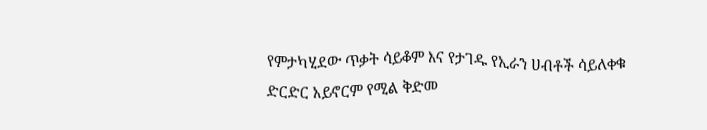የምታካሂደው ጥቃት ሳይቆም እና የታገዱ የኢራን ሀብቶች ሳይለቀቁ ድርድር አይኖርም የሚል ቅድመ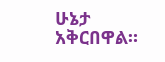ሁኔታ አቅርበዋል።